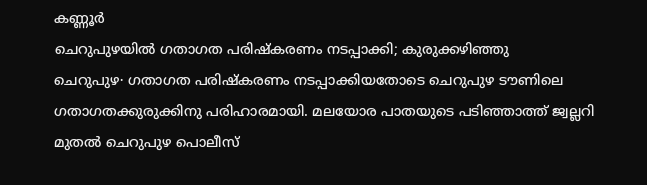കണ്ണൂർ
ചെറുപുഴയിൽ ഗതാഗത പരിഷ്കരണം നടപ്പാക്കി; കുരുക്കഴിഞ്ഞു
ചെറുപുഴ∙ ഗതാഗത പരിഷ്കരണം നടപ്പാക്കിയതോടെ ചെറുപുഴ ടൗണിലെ ഗതാഗതക്കുരുക്കിനു പരിഹാരമായി. മലയോര പാതയുടെ പടിഞ്ഞാത്ത് ജ്വല്ലറി മുതൽ ചെറുപുഴ പൊലീസ്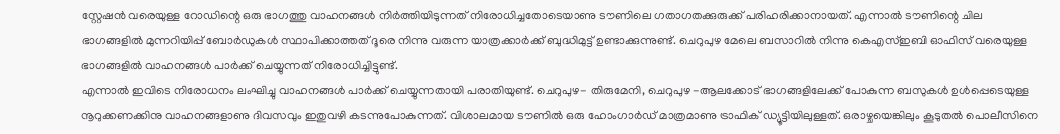സ്റ്റേഷൻ വരെയുള്ള റോഡിന്റെ ഒരു ഭാഗത്തു വാഹനങ്ങൾ നിർത്തിയിടുന്നത് നിരോധിച്ചതോടെയാണു ടൗണിലെ ഗതാഗതക്കുരുക്ക് പരിഹരിക്കാനായത്. എന്നാൽ ടൗണിന്റെ ചില ഭാഗങ്ങളിൽ മുന്നറിയിപ്പ് ബോർഡുകൾ സ്ഥാപിക്കാത്തത് ദൂരെ നിന്നു വരുന്ന യാത്രക്കാർക്ക് ബുദ്ധിമുട്ട് ഉണ്ടാക്കുന്നുണ്ട്. ചെറുപുഴ മേലെ ബസാറിൽ നിന്നു കെഎസ്ഇബി ഓഫിസ് വരെയുള്ള ഭാഗങ്ങളിൽ വാഹനങ്ങൾ പാർക്ക് ചെയ്യുന്നത് നിരോധിച്ചിട്ടുണ്ട്.
എന്നാൽ ഇവിടെ നിരോധനം ലംഘിച്ചു വാഹനങ്ങൾ പാർക്ക് ചെയ്യുന്നതായി പരാതിയുണ്ട്. ചെറുപുഴ- തിരുമേനി, ചെറുപുഴ -ആലക്കോട് ഭാഗങ്ങളിലേക്ക് പോകുന്ന ബസുകൾ ഉൾപ്പെടെയുള്ള നൂറുക്കണക്കിനു വാഹനങ്ങളാണു ദിവസവും ഇതുവഴി കടന്നുപോകുന്നത്. വിശാലമായ ടൗണിൽ ഒരു ഹോംഗാർഡ് മാത്രമാണു ട്രാഫിക് ഡ്യൂട്ടിയിലുള്ളത്. ഒരാഴ്ചയെങ്കിലും കൂടുതൽ പൊലീസിനെ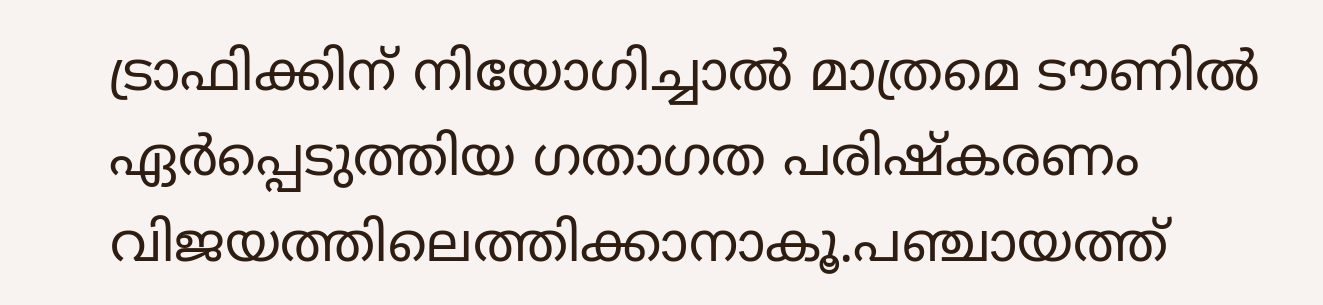ട്രാഫിക്കിന് നിയോഗിച്ചാൽ മാത്രമെ ടൗണിൽ ഏർപ്പെടുത്തിയ ഗതാഗത പരിഷ്കരണം വിജയത്തിലെത്തിക്കാനാകൂ.പഞ്ചായത്ത്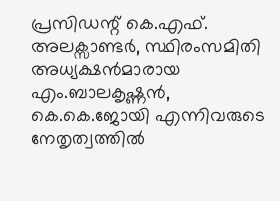പ്രസിഡന്റ് കെ.എഫ്. അലക്സാണ്ടർ, സ്ഥിരംസമിതി അധ്യക്ഷൻമാരായ എം.ബാലകൃഷ്ണൻ, കെ.കെ.ജോയി എന്നിവരുടെ നേതൃത്വത്തിൽ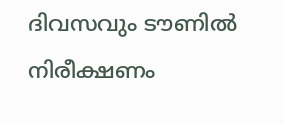ദിവസവും ടൗണിൽ നിരീക്ഷണം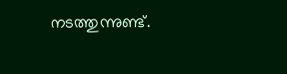നടത്തുന്നുണ്ട്.